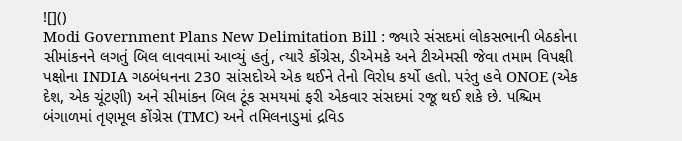![]()
Modi Government Plans New Delimitation Bill : જ્યારે સંસદમાં લોકસભાની બેઠકોના સીમાંકનને લગતું બિલ લાવવામાં આવ્યું હતું, ત્યારે કોંગ્રેસ, ડીએમકે અને ટીએમસી જેવા તમામ વિપક્ષી પક્ષોના INDIA ગઠબંધનના 230 સાંસદોએ એક થઈને તેનો વિરોધ કર્યો હતો. પરંતુ હવે ONOE (એક દેશ, એક ચૂંટણી) અને સીમાંકન બિલ ટૂંક સમયમાં ફરી એકવાર સંસદમાં રજૂ થઈ શકે છે. પશ્ચિમ બંગાળમાં તૃણમૂલ કોંગ્રેસ (TMC) અને તમિલનાડુમાં દ્રવિડ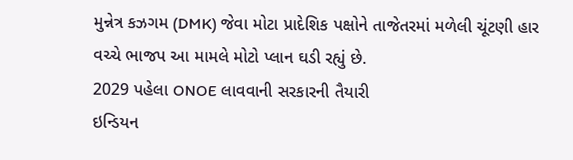મુન્નેત્ર કઝગમ (DMK) જેવા મોટા પ્રાદેશિક પક્ષોને તાજેતરમાં મળેલી ચૂંટણી હાર વચ્ચે ભાજપ આ મામલે મોટો પ્લાન ઘડી રહ્યું છે.
2029 પહેલા ONOE લાવવાની સરકારની તૈયારી
ઇન્ડિયન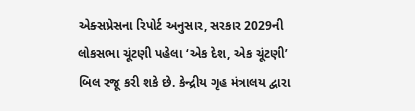એક્સપ્રેસના રિપોર્ટ અનુસાર, સરકાર 2029ની લોકસભા ચૂંટણી પહેલા ‘એક દેશ, એક ચૂંટણી’ બિલ રજૂ કરી શકે છે. કેન્દ્રીય ગૃહ મંત્રાલય દ્વારા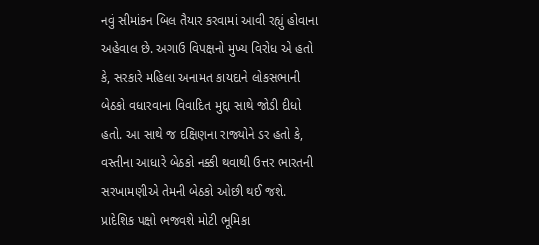નવું સીમાંકન બિલ તૈયાર કરવામાં આવી રહ્યું હોવાના અહેવાલ છે. અગાઉ વિપક્ષનો મુખ્ય વિરોધ એ હતો કે, સરકારે મહિલા અનામત કાયદાને લોકસભાની બેઠકો વધારવાના વિવાદિત મુદ્દા સાથે જોડી દીધો હતો. આ સાથે જ દક્ષિણના રાજ્યોને ડર હતો કે, વસ્તીના આધારે બેઠકો નક્કી થવાથી ઉત્તર ભારતની સરખામણીએ તેમની બેઠકો ઓછી થઈ જશે.
પ્રાદેશિક પક્ષો ભજવશે મોટી ભૂમિકા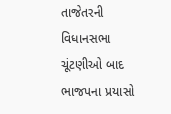તાજેતરની વિધાનસભા ચૂંટણીઓ બાદ ભાજપના પ્રયાસો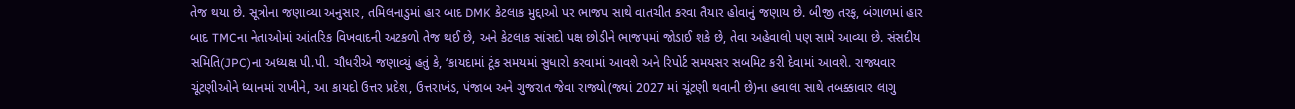તેજ થયા છે. સૂત્રોના જણાવ્યા અનુસાર, તમિલનાડુમાં હાર બાદ DMK કેટલાક મુદ્દાઓ પર ભાજપ સાથે વાતચીત કરવા તૈયાર હોવાનું જણાય છે. બીજી તરફ, બંગાળમાં હાર બાદ TMCના નેતાઓમાં આંતરિક વિખવાદની અટકળો તેજ થઈ છે, અને કેટલાક સાંસદો પક્ષ છોડીને ભાજપમાં જોડાઈ શકે છે, તેવા અહેવાલો પણ સામે આવ્યા છે. સંસદીય સમિતિ(JPC)ના અધ્યક્ષ પી.પી. ચૌધરીએ જણાવ્યું હતું કે, ‘કાયદામાં ટૂંક સમયમાં સુધારો કરવામાં આવશે અને રિપોર્ટ સમયસર સબમિટ કરી દેવામાં આવશે. રાજ્યવાર ચૂંટણીઓને ધ્યાનમાં રાખીને, આ કાયદો ઉત્તર પ્રદેશ, ઉત્તરાખંડ, પંજાબ અને ગુજરાત જેવા રાજ્યો(જ્યાં 2027 માં ચૂંટણી થવાની છે)ના હવાલા સાથે તબક્કાવાર લાગુ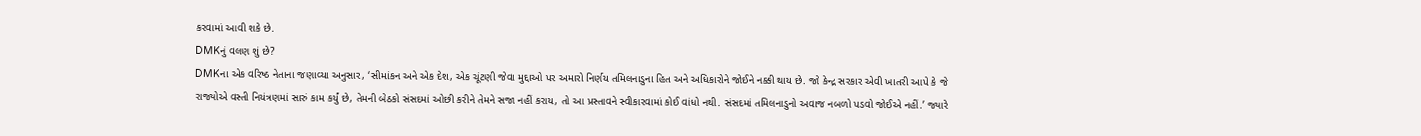કરવામાં આવી શકે છે.
DMKનું વલણ શું છે?
DMKના એક વરિષ્ઠ નેતાના જણાવ્યા અનુસાર, ‘સીમાંકન અને એક દેશ, એક ચૂંટણી જેવા મુદ્દાઓ પર અમારો નિર્ણય તમિલનાડુના હિત અને અધિકારોને જોઈને નક્કી થાય છે. જો કેન્દ્ર સરકાર એવી ખાતરી આપે કે જે રાજ્યોએ વસ્તી નિયંત્રણમાં સારું કામ કર્યું છે, તેમની બેઠકો સંસદમાં ઓછી કરીને તેમને સજા નહીં કરાય, તો આ પ્રસ્તાવને સ્વીકારવામાં કોઈ વાંધો નથી. સંસદમાં તમિલનાડુનો અવાજ નબળો પડવો જોઈએ નહીં.’ જ્યારે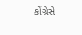કોંગ્રેસે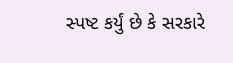સ્પષ્ટ કર્યું છે કે સરકારે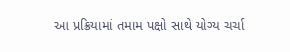આ પ્રક્રિયામાં તમામ પક્ષો સાથે યોગ્ય ચર્ચા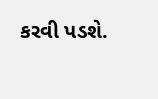કરવી પડશે.